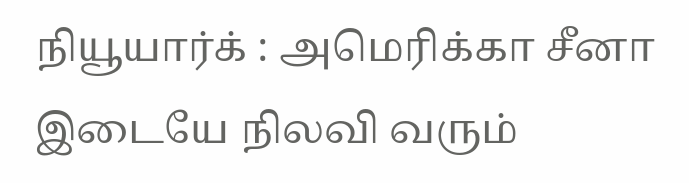நியூயார்க் : அமெரிக்கா சீனா இடையே நிலவி வரும்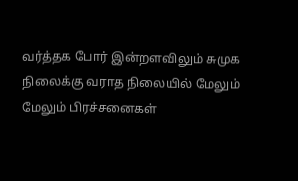வர்த்தக போர் இன்றளவிலும் சுமுக நிலைக்கு வராத நிலையில் மேலும் மேலும் பிரச்சனைகள்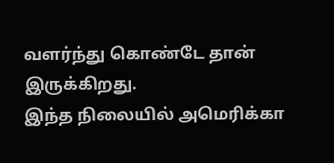வளர்ந்து கொண்டே தான் இருக்கிறது.
இந்த நிலையில் அமெரிக்கா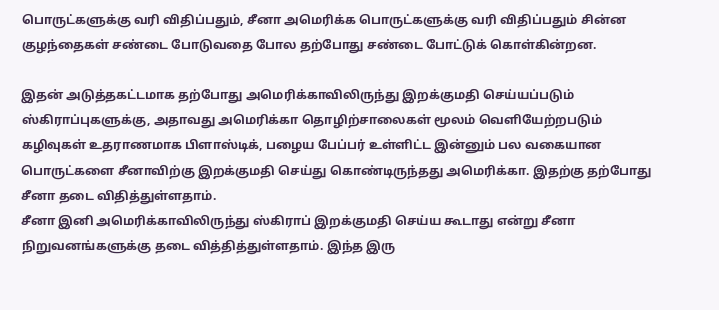பொருட்களுக்கு வரி விதிப்பதும், சீனா அமெரிக்க பொருட்களுக்கு வரி விதிப்பதும் சின்ன குழந்தைகள் சண்டை போடுவதை போல தற்போது சண்டை போட்டுக் கொள்கின்றன.

இதன் அடுத்தகட்டமாக தற்போது அமெரிக்காவிலிருந்து இறக்குமதி செய்யப்படும் ஸ்கிராப்புகளுக்கு, அதாவது அமெரிக்கா தொழிற்சாலைகள் மூலம் வெளியேற்றபடும் கழிவுகள் உதராணமாக பிளாஸ்டிக், பழைய பேப்பர் உள்ளிட்ட இன்னும் பல வகையான பொருட்களை சீனாவிற்கு இறக்குமதி செய்து கொண்டிருந்தது அமெரிக்கா. இதற்கு தற்போது சீனா தடை விதித்துள்ளதாம்.
சீனா இனி அமெரிக்காவிலிருந்து ஸ்கிராப் இறக்குமதி செய்ய கூடாது என்று சீனா நிறுவனங்களுக்கு தடை வித்தித்துள்ளதாம். இந்த இரு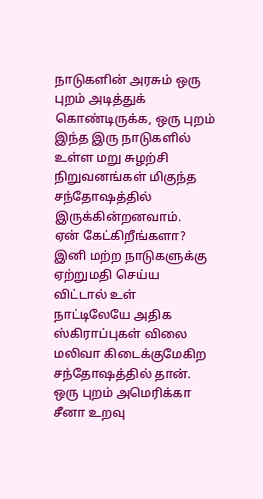நாடுகளின் அரசும் ஒரு புறம் அடித்துக் கொண்டிருக்க, ஒரு புறம் இந்த இரு நாடுகளில் உள்ள மறு சுழற்சி நிறுவனங்கள் மிகுந்த சந்தோஷத்தில் இருக்கின்றனவாம்.
ஏன் கேட்கிறீங்களா? இனி மற்ற நாடுகளுக்கு ஏற்றுமதி செய்ய விட்டால் உள் நாட்டிலேயே அதிக ஸ்கிராப்புகள் விலை மலிவா கிடைக்குமேகிற சந்தோஷத்தில் தான். ஒரு புறம் அமெரிக்கா சீனா உறவு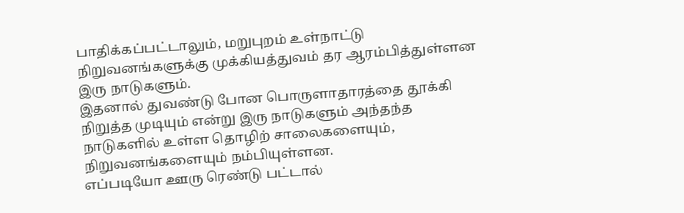பாதிக்கப்பட்டாலும், மறுபுறம் உள்நாட்டு நிறுவனங்களுக்கு முக்கியத்துவம் தர ஆரம்பித்துள்ளன இரு நாடுகளும்.
இதனால் துவண்டு போன பொருளாதாரத்தை தூக்கி நிறுத்த முடியும் என்று இரு நாடுகளும் அந்தந்த நாடுகளில் உள்ள தொழிற் சாலைகளையும், நிறுவனங்களையும் நம்பியுள்ளன.
எப்படியோ ஊரு ரெண்டு பட்டால்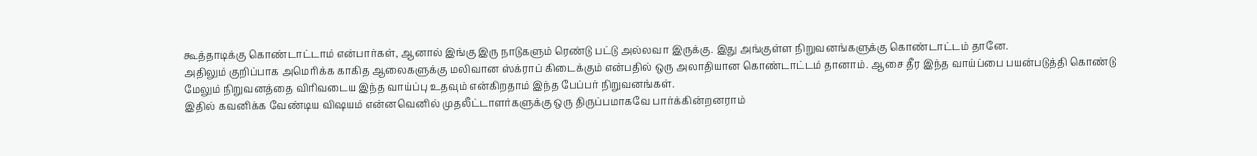கூத்தாடிக்கு கொண்டாட்டாம் என்பார்கள், ஆனால் இங்கு இரு நாடுகளும் ரெண்டு பட்டு அல்லவா இருக்கு. இது அங்குள்ள நிறுவனங்களுக்கு கொண்டாட்டம் தானே.
அதிலும் குறிப்பாக அமெரிக்க காகித ஆலைகளுக்கு மலிவான ஸ்க்ராப் கிடைக்கும் என்பதில் ஒரு அலாதியான கொண்டாட்டம் தானாம். ஆசை தீர இந்த வாய்ப்பை பயன்படுத்தி கொண்டு மேலும் நிறுவனத்தை விரிவடைய இந்த வாய்ப்பு உதவும் என்கிறதாம் இந்த பேப்பர் நிறுவனங்கள்.
இதில் கவனிக்க வேண்டிய விஷயம் என்னவெனில் முதலீட்டாளர்களுக்கு ஒரு திருப்பமாகவே பார்க்கின்றனராம்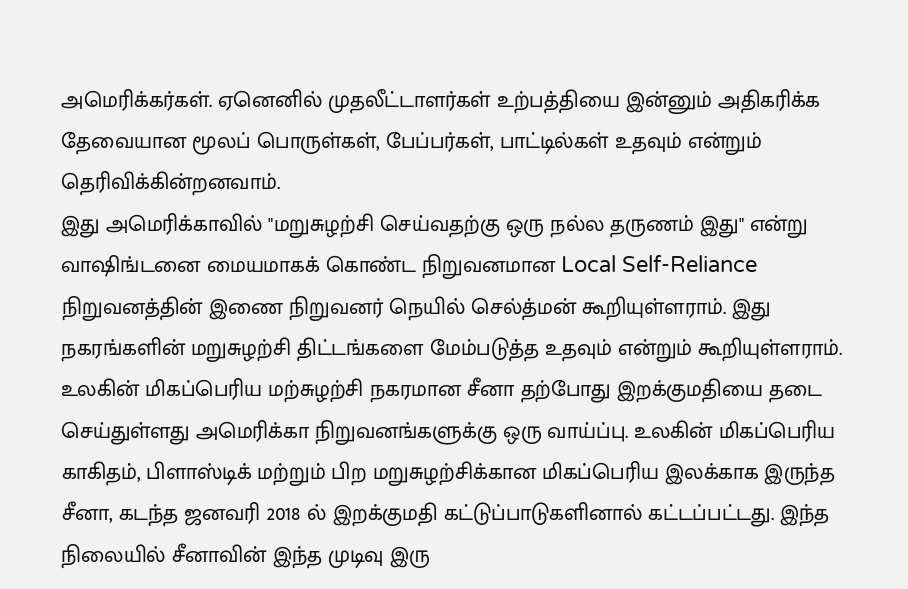அமெரிக்கர்கள். ஏனெனில் முதலீட்டாளர்கள் உற்பத்தியை இன்னும் அதிகரிக்க தேவையான மூலப் பொருள்கள், பேப்பர்கள், பாட்டில்கள் உதவும் என்றும் தெரிவிக்கின்றனவாம்.
இது அமெரிக்காவில் "மறுசுழற்சி செய்வதற்கு ஒரு நல்ல தருணம் இது" என்று வாஷிங்டனை மையமாகக் கொண்ட நிறுவனமான Local Self-Reliance நிறுவனத்தின் இணை நிறுவனர் நெயில் செல்த்மன் கூறியுள்ளராம். இது நகரங்களின் மறுசுழற்சி திட்டங்களை மேம்படுத்த உதவும் என்றும் கூறியுள்ளராம்.
உலகின் மிகப்பெரிய மற்சுழற்சி நகரமான சீனா தற்போது இறக்குமதியை தடை செய்துள்ளது அமெரிக்கா நிறுவனங்களுக்கு ஒரு வாய்ப்பு. உலகின் மிகப்பெரிய காகிதம், பிளாஸ்டிக் மற்றும் பிற மறுசுழற்சிக்கான மிகப்பெரிய இலக்காக இருந்த சீனா, கடந்த ஜனவரி 2018 ல் இறக்குமதி கட்டுப்பாடுகளினால் கட்டப்பட்டது. இந்த நிலையில் சீனாவின் இந்த முடிவு இரு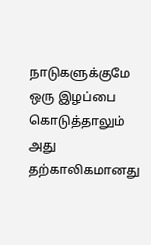நாடுகளுக்குமே ஒரு இழப்பை கொடுத்தாலும் அது தற்காலிகமானது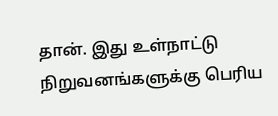தான். இது உள்நாட்டு நிறுவனங்களுக்கு பெரிய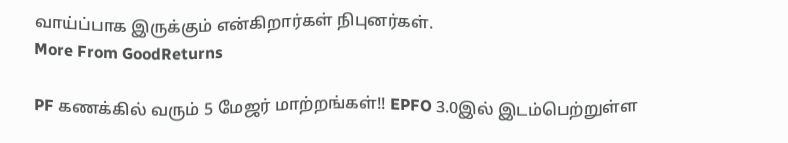வாய்ப்பாக இருக்கும் என்கிறார்கள் நிபுனர்கள்.
More From GoodReturns

PF கணக்கில் வரும் 5 மேஜர் மாற்றங்கள்!! EPFO 3.0இல் இடம்பெற்றுள்ள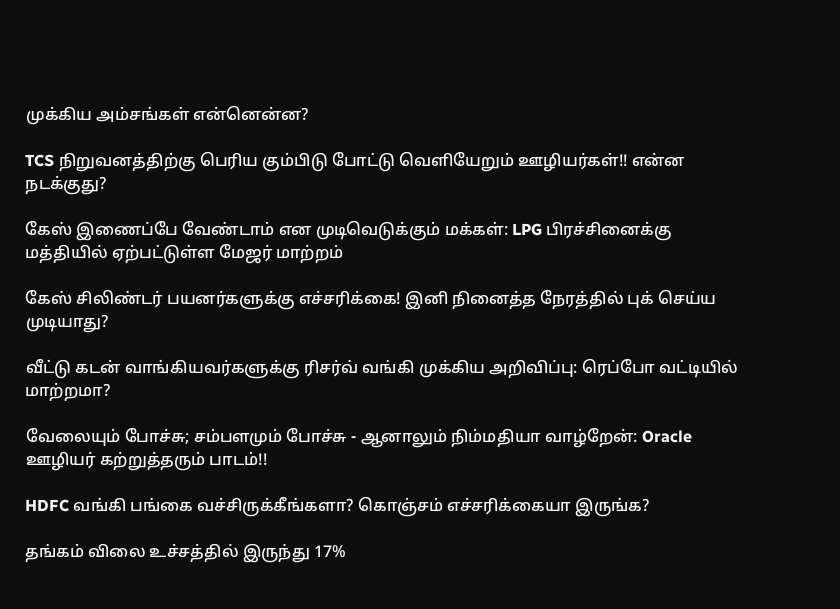முக்கிய அம்சங்கள் என்னென்ன?

TCS நிறுவனத்திற்கு பெரிய கும்பிடு போட்டு வெளியேறும் ஊழியர்கள்!! என்ன நடக்குது?

கேஸ் இணைப்பே வேண்டாம் என முடிவெடுக்கும் மக்கள்: LPG பிரச்சினைக்கு மத்தியில் ஏற்பட்டுள்ள மேஜர் மாற்றம்

கேஸ் சிலிண்டர் பயனர்களுக்கு எச்சரிக்கை! இனி நினைத்த நேரத்தில் புக் செய்ய முடியாது?

வீட்டு கடன் வாங்கியவர்களுக்கு ரிசர்வ் வங்கி முக்கிய அறிவிப்பு: ரெப்போ வட்டியில் மாற்றமா?

வேலையும் போச்சு; சம்பளமும் போச்சு - ஆனாலும் நிம்மதியா வாழ்றேன்: Oracle ஊழியர் கற்றுத்தரும் பாடம்!!

HDFC வங்கி பங்கை வச்சிருக்கீங்களா? கொஞ்சம் எச்சரிக்கையா இருங்க?

தங்கம் விலை உச்சத்தில் இருந்து 17%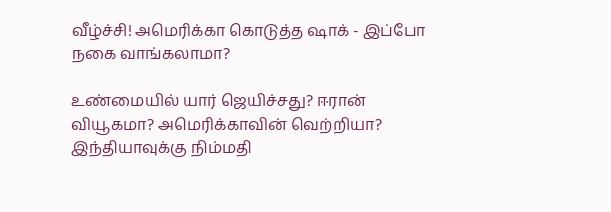வீழ்ச்சி! அமெரிக்கா கொடுத்த ஷாக் - இப்போ நகை வாங்கலாமா?

உண்மையில் யார் ஜெயிச்சது? ஈரான் வியூகமா? அமெரிக்காவின் வெற்றியா? இந்தியாவுக்கு நிம்மதி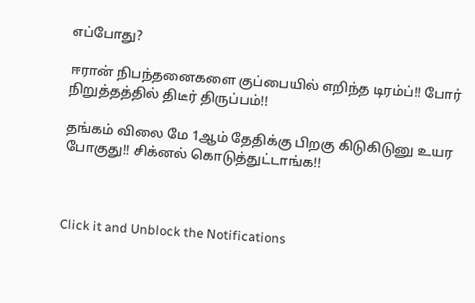எப்போது?

ஈரான் நிபந்தனைகளை குப்பையில் எறிந்த டிரம்ப்!! போர் நிறுத்தத்தில் திடீர் திருப்பம்!!

தங்கம் விலை மே 1ஆம் தேதிக்கு பிறகு கிடுகிடுனு உயர போகுது!! சிக்னல் கொடுத்துட்டாங்க!!



Click it and Unblock the Notifications